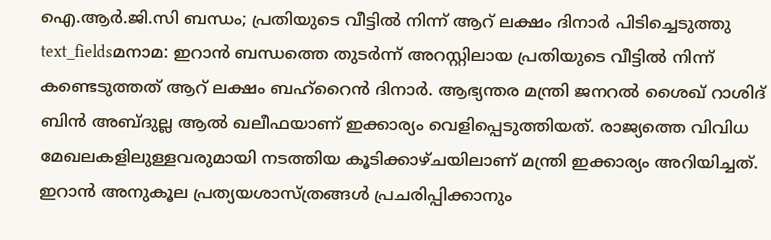ഐ.ആർ.ജി.സി ബന്ധം; പ്രതിയുടെ വീട്ടിൽ നിന്ന് ആറ് ലക്ഷം ദിനാർ പിടിച്ചെടുത്തു
text_fieldsമനാമ: ഇറാൻ ബന്ധത്തെ തുടർന്ന് അറസ്റ്റിലായ പ്രതിയുടെ വീട്ടിൽ നിന്ന് കണ്ടെടുത്തത് ആറ് ലക്ഷം ബഹ്റൈൻ ദിനാർ. ആഭ്യന്തര മന്ത്രി ജനറൽ ശൈഖ് റാശിദ് ബിൻ അബ്ദുല്ല ആൽ ഖലീഫയാണ് ഇക്കാര്യം വെളിപ്പെടുത്തിയത്. രാജ്യത്തെ വിവിധ മേഖലകളിലുള്ളവരുമായി നടത്തിയ കൂടിക്കാഴ്ചയിലാണ് മന്ത്രി ഇക്കാര്യം അറിയിച്ചത്. ഇറാൻ അനുകൂല പ്രത്യയശാസ്ത്രങ്ങൾ പ്രചരിപ്പിക്കാനും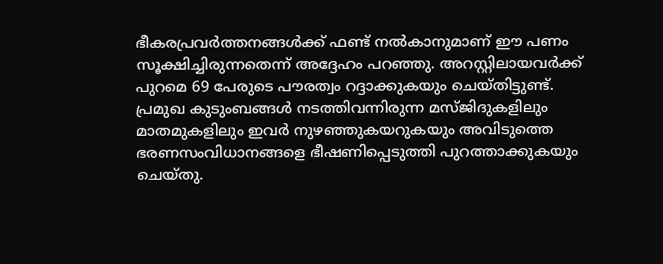ഭീകരപ്രവർത്തനങ്ങൾക്ക് ഫണ്ട് നൽകാനുമാണ് ഈ പണം സൂക്ഷിച്ചിരുന്നതെന്ന് അദ്ദേഹം പറഞ്ഞു. അറസ്റ്റിലായവർക്ക് പുറമെ 69 പേരുടെ പൗരത്വം റദ്ദാക്കുകയും ചെയ്തിട്ടുണ്ട്.
പ്രമുഖ കുടുംബങ്ങൾ നടത്തിവന്നിരുന്ന മസ്ജിദുകളിലും മാതമുകളിലും ഇവർ നുഴഞ്ഞുകയറുകയും അവിടുത്തെ ഭരണസംവിധാനങ്ങളെ ഭീഷണിപ്പെടുത്തി പുറത്താക്കുകയും ചെയ്തു.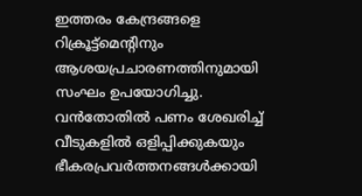ഇത്തരം കേന്ദ്രങ്ങളെ റിക്രൂട്ട്മെന്റിനും ആശയപ്രചാരണത്തിനുമായി സംഘം ഉപയോഗിച്ചു. വൻതോതിൽ പണം ശേഖരിച്ച് വീടുകളിൽ ഒളിപ്പിക്കുകയും ഭീകരപ്രവർത്തനങ്ങൾക്കായി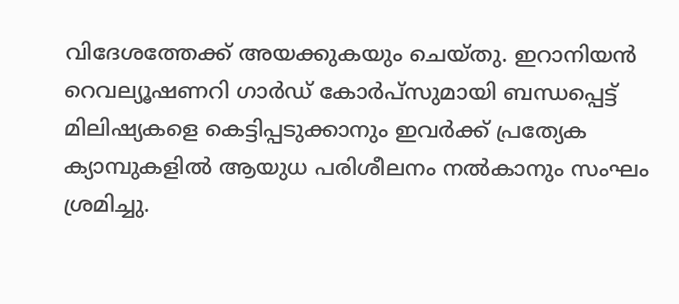വിദേശത്തേക്ക് അയക്കുകയും ചെയ്തു. ഇറാനിയൻ റെവല്യൂഷണറി ഗാർഡ് കോർപ്സുമായി ബന്ധപ്പെട്ട് മിലിഷ്യകളെ കെട്ടിപ്പടുക്കാനും ഇവർക്ക് പ്രത്യേക ക്യാമ്പുകളിൽ ആയുധ പരിശീലനം നൽകാനും സംഘം ശ്രമിച്ചു.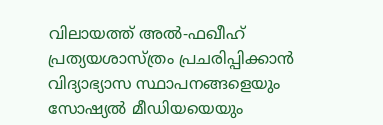വിലായത്ത് അൽ-ഫഖീഹ് പ്രത്യയശാസ്ത്രം പ്രചരിപ്പിക്കാൻ വിദ്യാഭ്യാസ സ്ഥാപനങ്ങളെയും സോഷ്യൽ മീഡിയയെയും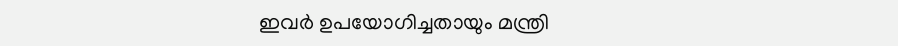ഇവർ ഉപയോഗിച്ചതായും മന്ത്രി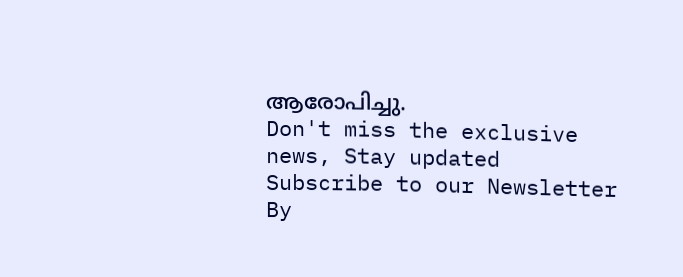ആരോപിച്ചു.
Don't miss the exclusive news, Stay updated
Subscribe to our Newsletter
By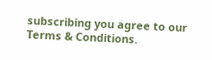subscribing you agree to our Terms & Conditions.